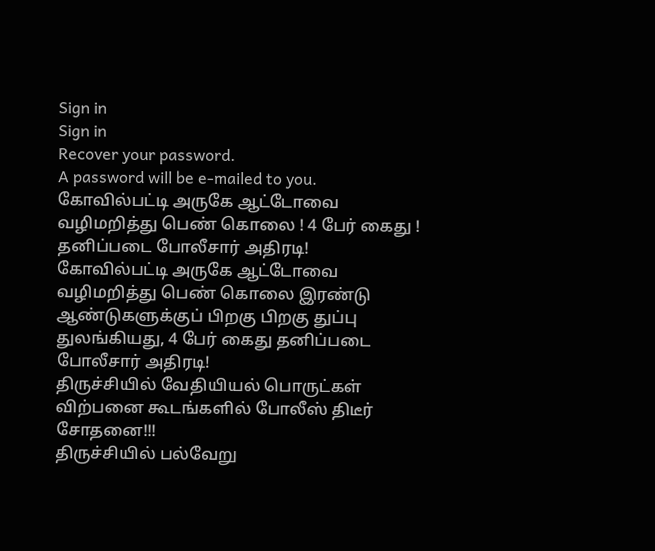Sign in
Sign in
Recover your password.
A password will be e-mailed to you.
கோவில்பட்டி அருகே ஆட்டோவை வழிமறித்து பெண் கொலை ! 4 பேர் கைது ! தனிப்படை போலீசார் அதிரடி!
கோவில்பட்டி அருகே ஆட்டோவை வழிமறித்து பெண் கொலை இரண்டு ஆண்டுகளுக்குப் பிறகு பிறகு துப்பு துலங்கியது, 4 பேர் கைது தனிப்படை போலீசார் அதிரடி!
திருச்சியில் வேதியியல் பொருட்கள் விற்பனை கூடங்களில் போலீஸ் திடீர் சோதனை!!!
திருச்சியில் பல்வேறு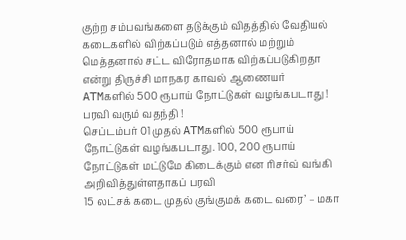குற்ற சம்பவங்களை தடுக்கும் விதத்தில் வேதியல் கடைகளில் விற்கப்படும் எத்தனால் மற்றும் மெத்தனால் சட்ட விரோதமாக விற்கப்படுகிறதா என்று திருச்சி மாநகர காவல் ஆணையர்
ATMகளில் 500 ரூபாய் நோட்டுகள் வழங்கபடாது ! பரவி வரும் வதந்தி !
செப்டம்பர் 01 முதல் ATMகளில் 500 ரூபாய் நோட்டுகள் வழங்கபடாது. 100, 200 ரூபாய் நோட்டுகள் மட்டுமே கிடைக்கும் என ரிசர்வ் வங்கி அறிவித்துள்ளதாகப் பரவி
15 லட்சக் கடை முதல் குங்குமக் கடை வரை’ – மகா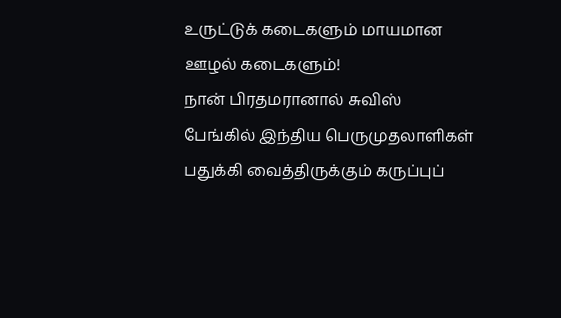உருட்டுக் கடைகளும் மாயமான ஊழல் கடைகளும்!
நான் பிரதமரானால் சுவிஸ் பேங்கில் இந்திய பெருமுதலாளிகள் பதுக்கி வைத்திருக்கும் கருப்புப்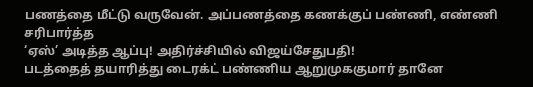பணத்தை மீட்டு வருவேன். அப்பணத்தை கணக்குப் பண்ணி, எண்ணி சரிபார்த்த
‘ஏஸ்’ அடித்த ஆப்பு! அதிர்ச்சியில் விஜய்சேதுபதி!
படத்தைத் தயாரித்து டைரக்ட் பண்ணிய ஆறுமுககுமார் தானே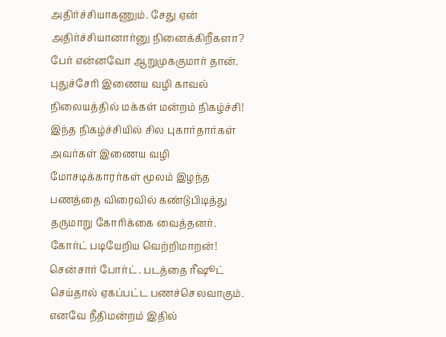அதிர்ச்சியாகணும். சேது ஏன் அதிர்ச்சியானார்னு நினைக்கிறீகளா? பேர் என்னவோ ஆறுமுககுமார் தான்.
புதுச்சேரி இணைய வழி காவல் நிலையத்தில் மக்கள் மன்றம் நிகழ்ச்சி!
இந்த நிகழ்ச்சியில் சில புகார்தார்கள் அவர்கள் இணைய வழி மோசடிக்காரர்கள் மூலம் இழந்த பணத்தை விரைவில் கண்டுபிடித்து தருமாறு கோரிக்கை வைத்தனர்.
கோர்ட் படியேறிய வெற்றிமாறன்!
சென்சார் போர்ட். படத்தை ரீஷூட் செய்தால் ஏகப்பட்ட பணச்செலவாகும். எனவே நீதிமன்றம் இதில்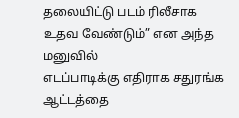தலையிட்டு படம் ரிலீசாக உதவ வேண்டும்” என அந்த மனுவில்
எடப்பாடிக்கு எதிராக சதுரங்க ஆட்டத்தை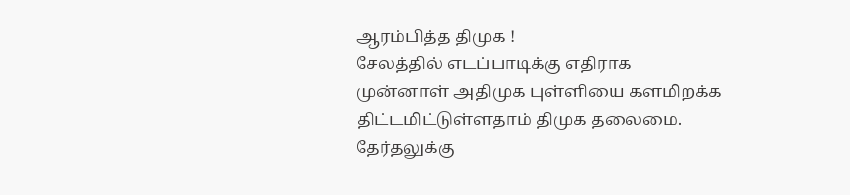ஆரம்பித்த திமுக !
சேலத்தில் எடப்பாடிக்கு எதிராக முன்னாள் அதிமுக புள்ளியை களமிறக்க திட்டமிட்டுள்ளதாம் திமுக தலைமை. தேர்தலுக்கு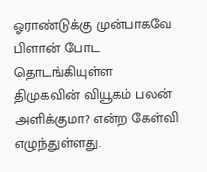ஓராண்டுக்கு முன்பாகவே பிளான் போட தொடங்கியுள்ள திமுகவின் வியூகம் பலன் அளிக்குமா? என்ற கேள்வி எழுந்துள்ளது.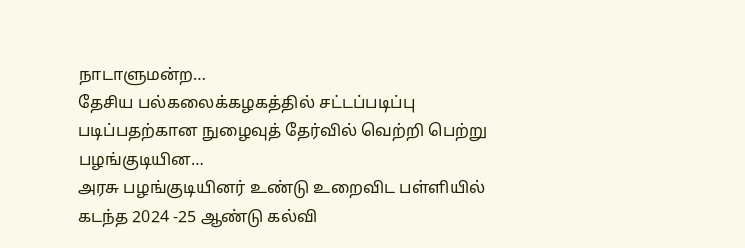நாடாளுமன்ற…
தேசிய பல்கலைக்கழகத்தில் சட்டப்படிப்பு படிப்பதற்கான நுழைவுத் தேர்வில் வெற்றி பெற்று பழங்குடியின…
அரசு பழங்குடியினர் உண்டு உறைவிட பள்ளியில் கடந்த 2024 -25 ஆண்டு கல்வி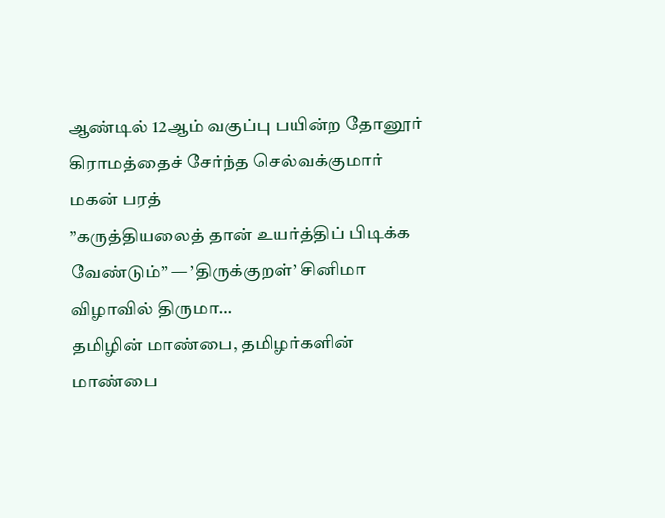ஆண்டில் 12ஆம் வகுப்பு பயின்ற தோனூர் கிராமத்தைச் சேர்ந்த செல்வக்குமார் மகன் பரத்
”கருத்தியலைத் தான் உயர்த்திப் பிடிக்க வேண்டும்” — ’திருக்குறள்’ சினிமா விழாவில் திருமா…
தமிழின் மாண்பை, தமிழர்களின் மாண்பை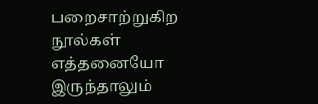பறைசாற்றுகிற நூல்கள் எத்தனையோ இருந்தாலும்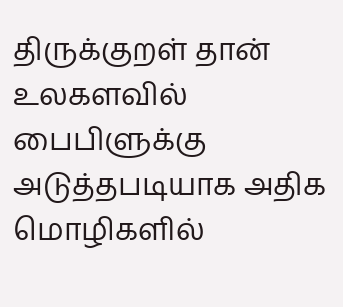திருக்குறள் தான் உலகளவில் பைபிளுக்கு அடுத்தபடியாக அதிக மொழிகளில்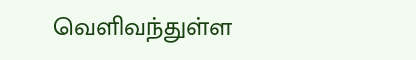வெளிவந்துள்ள